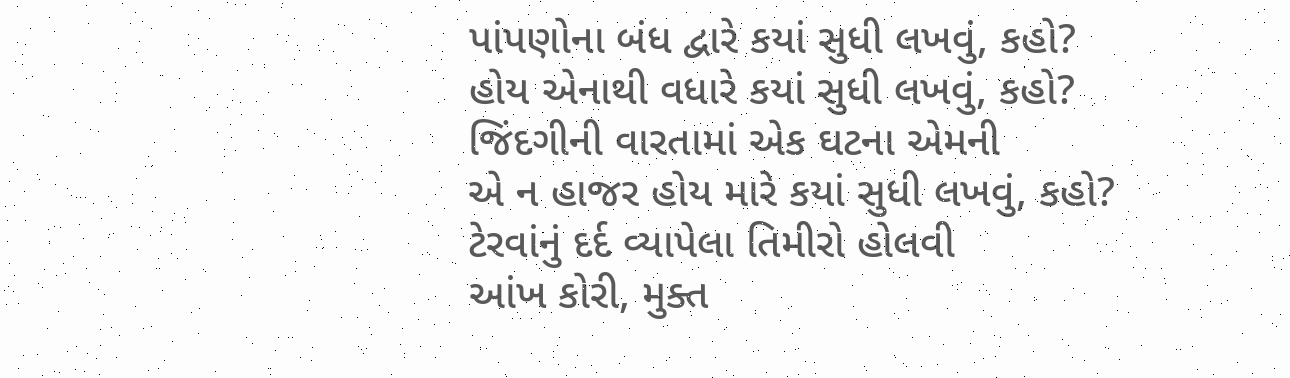પાંપણોના બંધ દ્વારે કયાં સુધી લખવું, કહો?
હોય એનાથી વધારે કયાં સુધી લખવું, કહો?
જિંદગીની વારતામાં એક ઘટના એમની
એ ન હાજર હોય મારે કયાં સુધી લખવું, કહો?
ટેરવાંનું દર્દ વ્યાપેલા તિમીરો હોલવી
આંખ કોરી, મુક્ત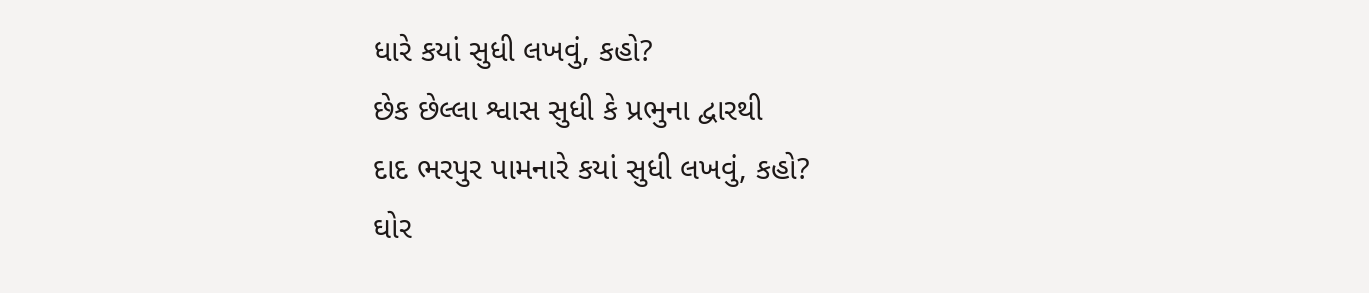ધારે કયાં સુધી લખવું, કહો?
છેક છેલ્લા શ્વાસ સુધી કે પ્રભુના દ્વારથી
દાદ ભરપુર પામનારે કયાં સુધી લખવું, કહો?
ઘોર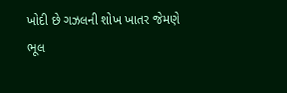ખોદી છે ગઝલની શોખ ખાતર જેમણે
ભૂલ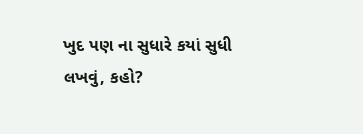ખુદ પણ ના સુધારે કયાં સુધી લખવું, કહો?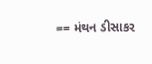== મંથન ડીસાકર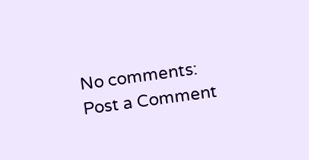No comments:
Post a Comment